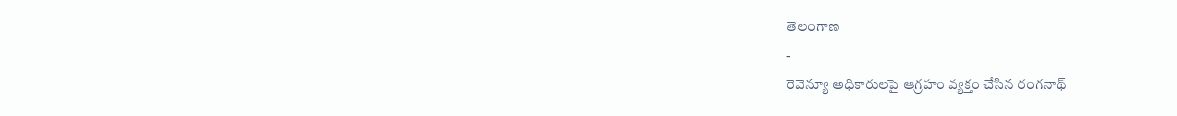తెలంగాణ
-
రెవెన్యూ అధికారులపై ఆగ్రహం వ్యక్తం చేసిన రంగనాథ్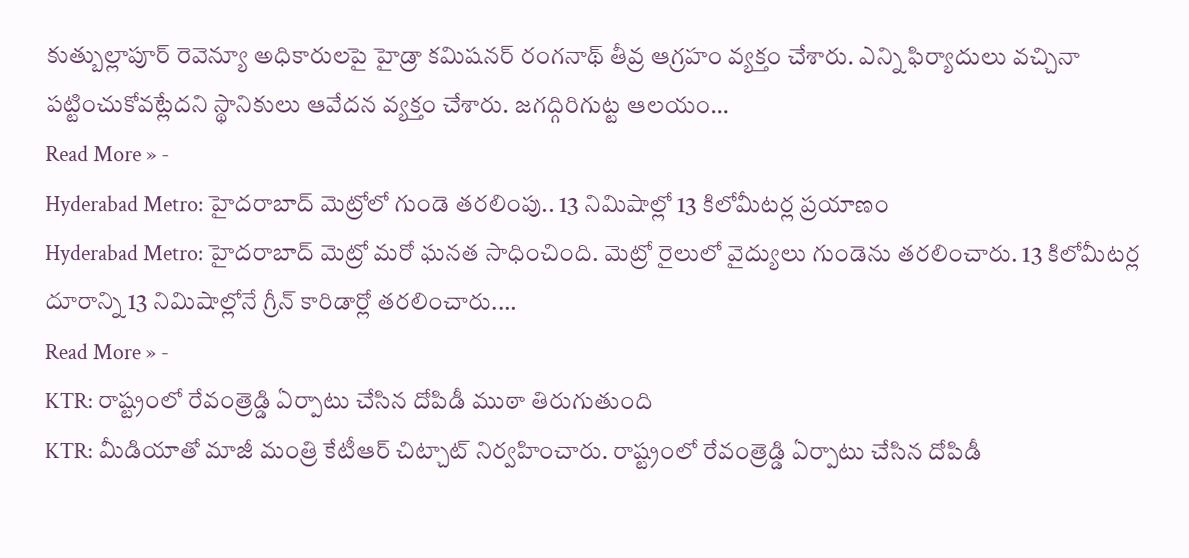కుత్బుల్లాపూర్ రెవెన్యూ అధికారులపై హైడ్రా కమిషనర్ రంగనాథ్ తీవ్ర ఆగ్రహం వ్యక్తం చేశారు. ఎన్ని ఫిర్యాదులు వచ్చినా పట్టించుకోవట్లేదని స్థానికులు ఆవేదన వ్యక్తం చేశారు. జగద్గిరిగుట్ట ఆలయం…
Read More » -
Hyderabad Metro: హైదరాబాద్ మెట్రోలో గుండె తరలింపు.. 13 నిమిషాల్లో 13 కిలోమీటర్ల ప్రయాణం
Hyderabad Metro: హైదరాబాద్ మెట్రో మరో ఘనత సాధించింది. మెట్రో రైలులో వైద్యులు గుండెను తరలించారు. 13 కిలోమీటర్ల దూరాన్ని 13 నిమిషాల్లోనే గ్రీన్ కారిడార్లో తరలించారు.…
Read More » -
KTR: రాష్ట్రంలో రేవంత్రెడ్డి ఏర్పాటు చేసిన దోపిడీ ముఠా తిరుగుతుంది
KTR: మీడియాతో మాజీ మంత్రి కేటీఆర్ చిట్చాట్ నిర్వహించారు. రాష్ట్రంలో రేవంత్రెడ్డి ఏర్పాటు చేసిన దోపిడీ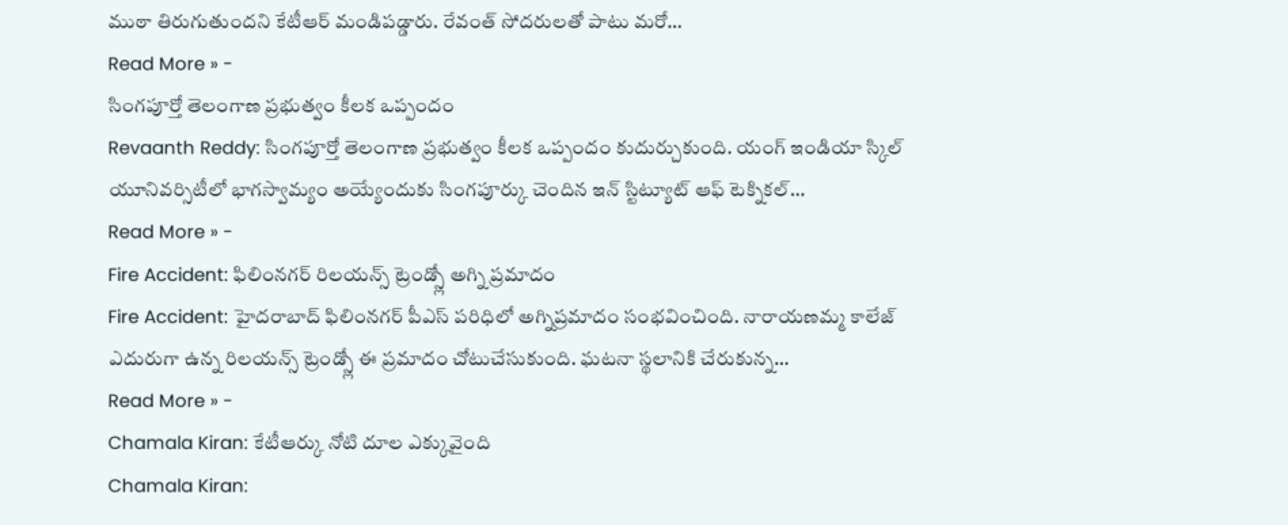ముఠా తిరుగుతుందని కేటీఆర్ మండిపడ్డారు. రేవంత్ సోదరులతో పాటు మరో…
Read More » -
సింగపూర్తో తెలంగాణ ప్రభుత్వం కీలక ఒప్పందం
Revaanth Reddy: సింగపూర్తో తెలంగాణ ప్రభుత్వం కీలక ఒప్పందం కుదుర్చుకుంది. యంగ్ ఇండియా స్కిల్ యూనివర్సిటీలో భాగస్వామ్యం అయ్యేందుకు సింగపూర్కు చెందిన ఇన్ స్టిట్యూట్ ఆఫ్ టెక్నికల్…
Read More » -
Fire Accident: ఫిలింనగర్ రిలయన్స్ ట్రెండ్స్లో అగ్ని ప్రమాదం
Fire Accident: హైదరాబాద్ ఫిలింనగర్ పీఎస్ పరిధిలో అగ్నిప్రమాదం సంభవించింది. నారాయణమ్మ కాలేజ్ ఎదురుగా ఉన్న రిలయన్స్ ట్రెండ్స్లో ఈ ప్రమాదం చోటుచేసుకుంది. ఘటనా స్థలానికి చేరుకున్న…
Read More » -
Chamala Kiran: కేటీఆర్కు నోటి దూల ఎక్కువైంది
Chamala Kiran: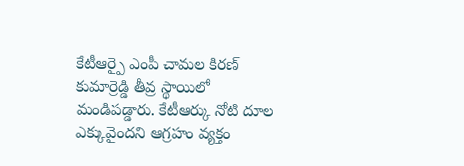కేటీఆర్పై ఎంపీ చామల కిరణ్ కుమార్రెడ్డి తీవ్ర స్థాయిలో మండిపడ్డారు. కేటీఆర్కు నోటి దూల ఎక్కువైందని ఆగ్రహం వ్యక్తం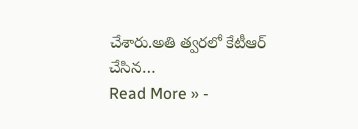చేశారు.అతి త్వరలో కేటీఆర్ చేసిన…
Read More » -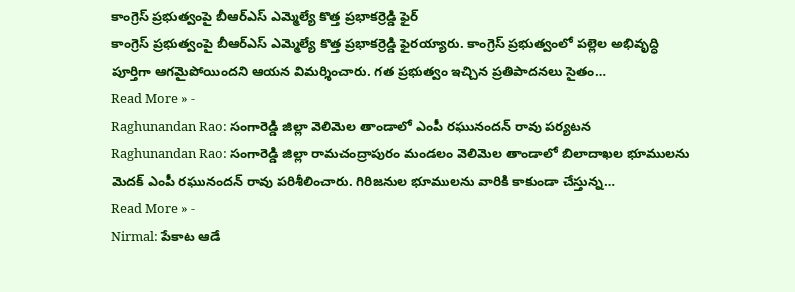కాంగ్రెస్ ప్రభుత్వంపై బీఆర్ఎస్ ఎమ్మెల్యే కొత్త ప్రభాకర్రెడ్డి ఫైర్
కాంగ్రెస్ ప్రభుత్వంపై బీఆర్ఎస్ ఎమ్మెల్యే కొత్త ప్రభాకర్రెడ్డి ఫైరయ్యారు. కాంగ్రెస్ ప్రభుత్వంలో పల్లెల అభివృద్ధి పూర్తిగా ఆగమైపోయిందని ఆయన విమర్శించారు. గత ప్రభుత్వం ఇచ్చిన ప్రతిపాదనలు సైతం…
Read More » -
Raghunandan Rao: సంగారెడ్డి జిల్లా వెలిమెల తాండాలో ఎంపీ రఘునందన్ రావు పర్యటన
Raghunandan Rao: సంగారెడ్డి జిల్లా రామచంద్రాపురం మండలం వెలిమెల తాండాలో బిలాదాఖల భూములను మెదక్ ఎంపీ రఘునందన్ రావు పరిశీలించారు. గిరిజనుల భూములను వారికి కాకుండా చేస్తున్న…
Read More » -
Nirmal: పేకాట ఆడే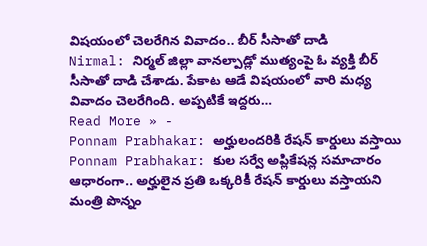విషయంలో చెలరేగిన వివాదం.. బీర్ సీసాతో దాడి
Nirmal: నిర్మల్ జిల్లా వానల్పాడ్లో ముత్యంపై ఓ వ్యక్తి బీర్ సీసాతో దాడి చేశాడు. పేకాట ఆడే విషయంలో వారి మధ్య వివాదం చెలరేగింది. అప్పటికే ఇద్దరు…
Read More » -
Ponnam Prabhakar: అర్హులందరికి రేషన్ కార్డులు వస్తాయి
Ponnam Prabhakar: కుల సర్వే అప్లికేషన్ల సమాచారం ఆధారంగా.. అర్హులైన ప్రతి ఒక్కరికీ రేషన్ కార్డులు వస్తాయని మంత్రి పొన్నం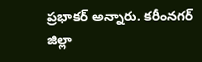ప్రభాకర్ అన్నారు. కరీంనగర్ జిల్లా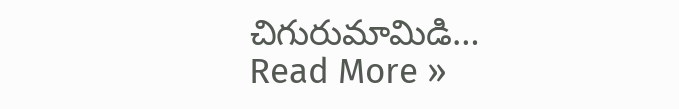చిగురుమామిడి…
Read More »